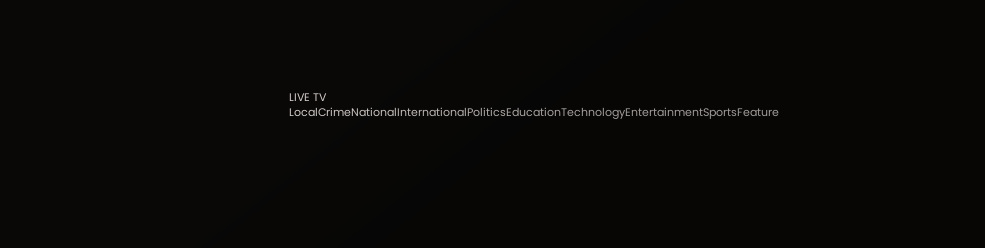LIVE TV LocalCrimeNationalInternationalPoliticsEducationTechnologyEntertainmentSportsFeature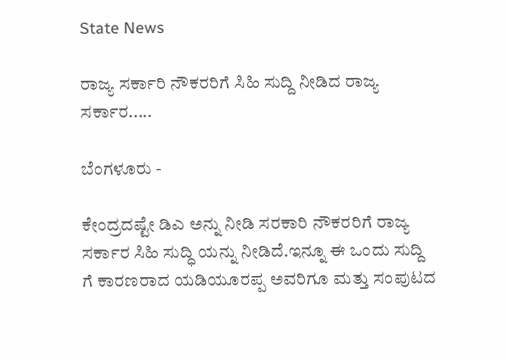State News

ರಾಜ್ಯ ಸರ್ಕಾರಿ ನೌಕರರಿಗೆ ಸಿಹಿ ಸುದ್ದಿ ನೀಡಿದ ರಾಜ್ಯ ಸರ್ಕಾರ.....

ಬೆಂಗಳೂರು -

ಕೇಂದ್ರದಷ್ಟೇ ಡಿಎ ಅನ್ನು ನೀಡಿ ಸರಕಾರಿ ನೌಕರರಿಗೆ ರಾಜ್ಯ ಸರ್ಕಾರ ಸಿಹಿ ಸುದ್ಧಿ ಯನ್ನು ನೀಡಿದೆ.ಇನ್ನೂ ಈ ಒಂದು ಸುದ್ದಿ ಗೆ ಕಾರಣರಾದ ಯಡಿಯೂರಪ್ಪ ಅವರಿಗೂ ಮತ್ತು ಸಂಪುಟದ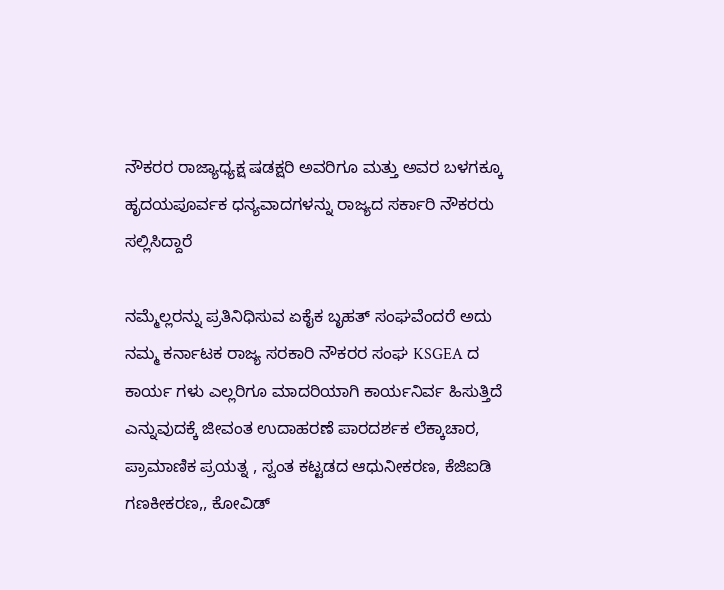ನೌಕರರ ರಾಜ್ಯಾಧ್ಯಕ್ಷ ಷಡಕ್ಷರಿ ಅವರಿಗೂ ಮತ್ತು ಅವರ ಬಳಗಕ್ಕೂ ಹೃದಯಪೂರ್ವಕ ಧನ್ಯವಾದಗಳನ್ನು ರಾಜ್ಯದ ಸರ್ಕಾರಿ ನೌಕರರು ಸಲ್ಲಿಸಿದ್ದಾರೆ

ನಮ್ಮೆಲ್ಲರನ್ನು ಪ್ರತಿನಿಧಿಸುವ ಏಕೈಕ ಬೃಹತ್ ಸಂಘವೆಂದರೆ ಅದು ನಮ್ಮ ಕರ್ನಾಟಕ ರಾಜ್ಯ ಸರಕಾರಿ ನೌಕರರ ಸಂಘ KSGEA ದ ಕಾರ್ಯ ಗಳು ಎಲ್ಲರಿಗೂ ಮಾದರಿಯಾಗಿ ಕಾರ್ಯನಿರ್ವ ಹಿಸುತ್ತಿದೆ ಎನ್ನುವುದಕ್ಕೆ ಜೀವಂತ ಉದಾಹರಣೆ ಪಾರದರ್ಶಕ ಲೆಕ್ಕಾಚಾರ, ಪ್ರಾಮಾಣಿಕ ಪ್ರಯತ್ನ , ಸ್ವಂತ ಕಟ್ಟಡದ ಆಧುನೀಕರಣ, ಕೆಜಿಐಡಿ ಗಣಕೀಕರಣ,, ಕೋವಿಡ್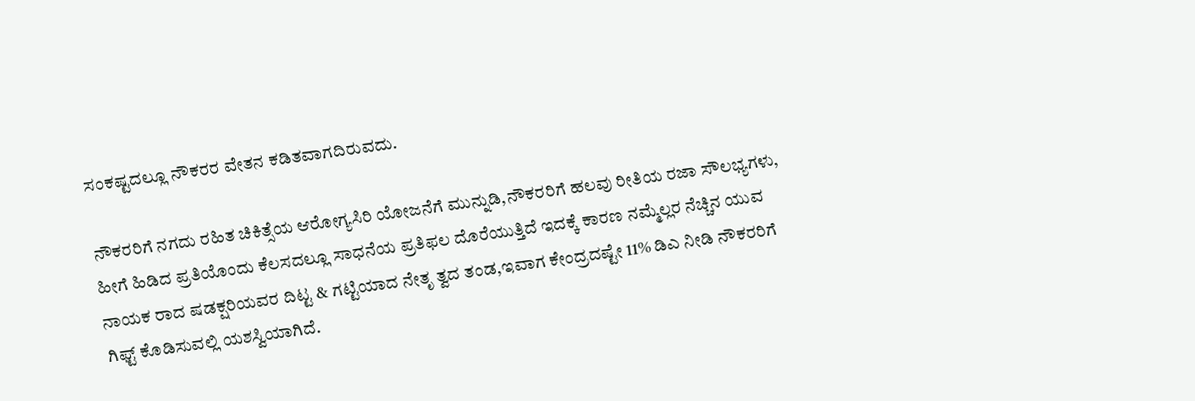ಸಂಕಷ್ಟದಲ್ಲೂ ನೌಕರರ ವೇತನ ಕಡಿತವಾಗದಿರುವದು.

ನೌಕರರಿಗೆ ನಗದು ರಹಿತ ಚಿಕಿತ್ಸೆಯ ಆರೋಗ್ಯಸಿರಿ ಯೋಜನೆಗೆ ಮುನ್ನುಡಿ,ನೌಕರರಿಗೆ ಹಲವು ರೀತಿಯ ರಜಾ ಸೌಲಭ್ಯಗಳು, ಹೀಗೆ ಹಿಡಿದ ಪ್ರತಿಯೊಂದು ಕೆಲಸದಲ್ಲೂ ಸಾಧನೆಯ ಪ್ರತಿಫಲ ದೊರೆಯುತ್ತಿದೆ ಇದಕ್ಕೆ ಕಾರಣ ನಮ್ಮೆಲ್ಲರ ನೆಚ್ಚಿನ ಯುವ ನಾಯಕ ರಾದ ಷಡಕ್ಷರಿಯವರ ದಿಟ್ಟ & ಗಟ್ಟಿಯಾದ ನೇತೃ ತ್ವದ ತಂಡ,ಇವಾಗ ಕೇಂದ್ರದಷ್ಟೇ 11% ಡಿಎ ನೀಡಿ ನೌಕರರಿಗೆ ಗಿಫ್ಟ್ ಕೊಡಿಸುವಲ್ಲಿ ಯಶಸ್ವಿಯಾಗಿದೆ.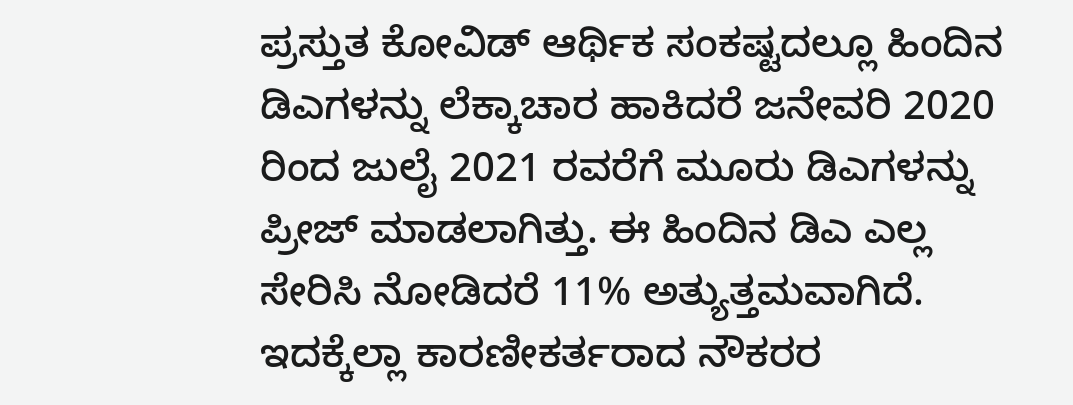ಪ್ರಸ್ತುತ ಕೋವಿಡ್ ಆರ್ಥಿಕ ಸಂಕಷ್ಟದಲ್ಲೂ ಹಿಂದಿನ ಡಿಎಗಳನ್ನು ಲೆಕ್ಕಾಚಾರ ಹಾಕಿದರೆ ಜನೇವರಿ 2020 ರಿಂದ ಜುಲೈ 2021 ರವರೆಗೆ ಮೂರು ಡಿಎಗಳನ್ನು ಪ್ರೀಜ್ ಮಾಡಲಾಗಿತ್ತು. ಈ ಹಿಂದಿನ ಡಿಎ ಎಲ್ಲ ಸೇರಿಸಿ ನೋಡಿದರೆ 11% ಅತ್ಯುತ್ತಮವಾಗಿದೆ. ಇದಕ್ಕೆಲ್ಲಾ ಕಾರಣೀಕರ್ತರಾದ ನೌಕರರ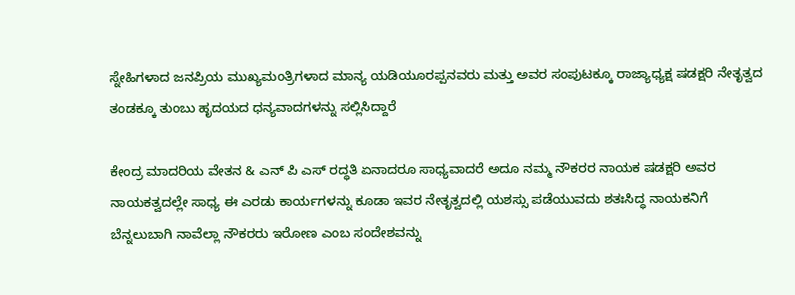ಸ್ನೇಹಿಗಳಾದ ಜನಪ್ರಿಯ ಮುಖ್ಯಮಂತ್ರಿಗಳಾದ ಮಾನ್ಯ ಯಡಿಯೂರಪ್ಪನವರು ಮತ್ತು ಅವರ ಸಂಪುಟಕ್ಕೂ ರಾಜ್ಯಾಧ್ಯಕ್ಷ ಷಡಕ್ಷರಿ ನೇತೃತ್ವದ ತಂಡಕ್ಕೂ ತುಂಬು ಹೃದಯದ ಧನ್ಯವಾದಗಳನ್ನು ಸಲ್ಲಿಸಿದ್ದಾರೆ

ಕೇಂದ್ರ ಮಾದರಿಯ ವೇತನ & ಎನ್ ಪಿ ಎಸ್ ರದ್ಧತಿ ಏನಾದರೂ ಸಾಧ್ಯವಾದರೆ ಅದೂ ನಮ್ಮ ನೌಕರರ ನಾಯಕ ಷಡಕ್ಷರಿ ಅವರ ನಾಯಕತ್ವದಲ್ಲೇ ಸಾಧ್ಯ ಈ ಎರಡು ಕಾರ್ಯಗಳನ್ನು ಕೂಡಾ ಇವರ ನೇತೃತ್ವದಲ್ಲಿ ಯಶಸ್ಸು ಪಡೆಯುವದು ಶತಃಸಿದ್ಧ ನಾಯಕನಿಗೆ ಬೆನ್ನಲುಬಾಗಿ ನಾವೆಲ್ಲಾ ನೌಕರರು ಇರೋಣ ಎಂಬ ಸಂದೇಶವನ್ನು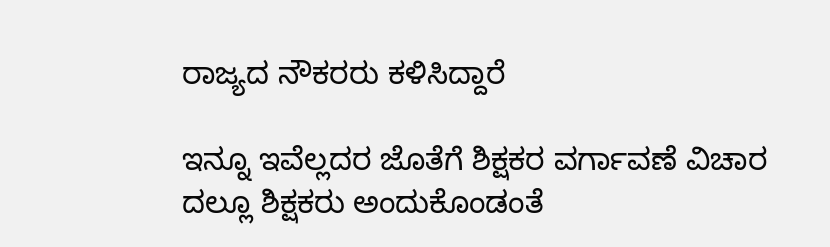ರಾಜ್ಯದ ನೌಕರರು ಕಳಿಸಿದ್ದಾರೆ

ಇನ್ನೂ ಇವೆಲ್ಲದರ ಜೊತೆಗೆ ಶಿಕ್ಷಕರ ವರ್ಗಾವಣೆ ವಿಚಾರ ದಲ್ಲೂ ಶಿಕ್ಷಕರು ಅಂದುಕೊಂಡಂತೆ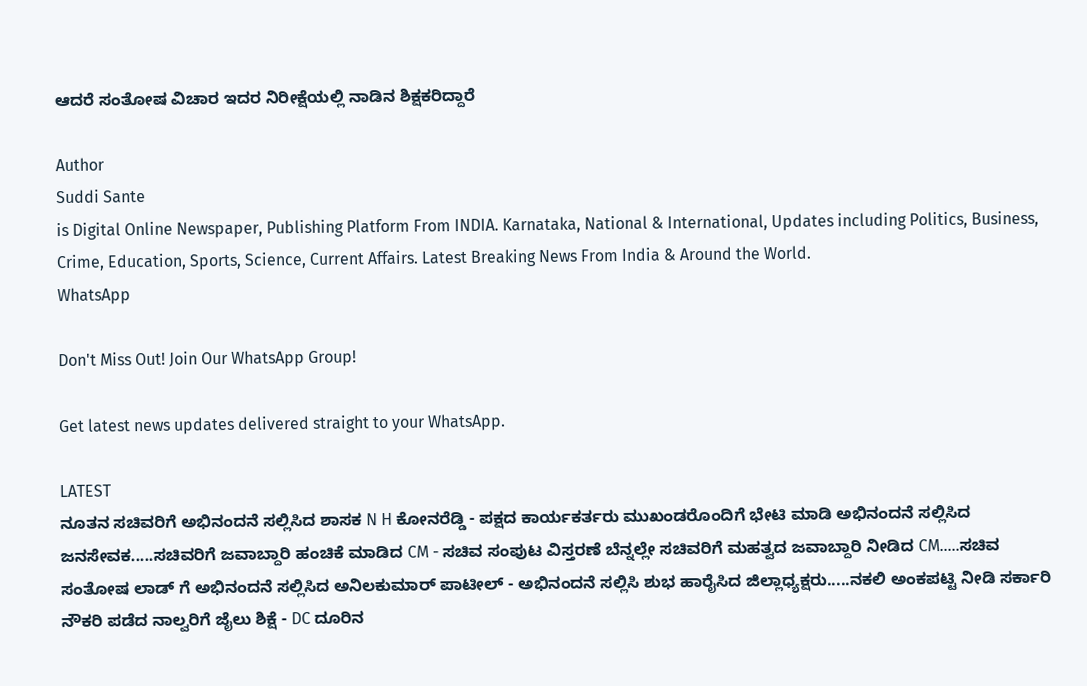ಆದರೆ ಸಂತೋಷ ವಿಚಾರ ಇದರ ನಿರೀಕ್ಷೆಯಲ್ಲಿ ನಾಡಿನ ಶಿಕ್ಷಕರಿದ್ದಾರೆ

Author
Suddi Sante
is Digital Online Newspaper, Publishing Platform From INDIA. Karnataka, National & International, Updates including Politics, Business, Crime, Education, Sports, Science, Current Affairs. Latest Breaking News From India & Around the World.
WhatsApp

Don't Miss Out! Join Our WhatsApp Group!

Get latest news updates delivered straight to your WhatsApp.

LATEST
ನೂತನ ಸಚಿವರಿಗೆ ಅಭಿನಂದನೆ ಸಲ್ಲಿಸಿದ ಶಾಸಕ N H ಕೋನರೆಡ್ಡಿ - ಪಕ್ಷದ ಕಾರ್ಯಕರ್ತರು ಮುಖಂಡರೊಂದಿಗೆ ಭೇಟಿ ಮಾಡಿ ಅಭಿನಂದನೆ ಸಲ್ಲಿಸಿದ ಜನಸೇವಕ.....ಸಚಿವರಿಗೆ ಜವಾಬ್ದಾರಿ ಹಂಚಿಕೆ ಮಾಡಿದ CM - ಸಚಿವ ಸಂಪುಟ ವಿಸ್ತರಣೆ ಬೆನ್ನಲ್ಲೇ ಸಚಿವರಿಗೆ ಮಹತ್ವದ ಜವಾಬ್ದಾರಿ ನೀಡಿದ CM.....ಸಚಿವ ಸಂತೋಷ ಲಾಡ್ ಗೆ ಅಭಿನಂದನೆ ಸಲ್ಲಿಸಿದ ಅನಿಲಕುಮಾರ್ ಪಾಟೀಲ್ - ಅಭಿನಂದನೆ ಸಲ್ಲಿಸಿ ಶುಭ ಹಾರೈಸಿದ ಜಿಲ್ಲಾಧ್ಯಕ್ಷರು.....ನಕಲಿ ಅಂಕಪಟ್ಟಿ ನೀಡಿ ಸರ್ಕಾರಿ ನೌಕರಿ ಪಡೆದ ನಾಲ್ವರಿಗೆ ಜೈಲು ಶಿಕ್ಷೆ - DC ದೂರಿನ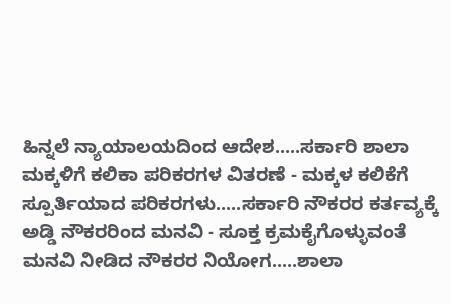ಹಿನ್ನಲೆ ನ್ಯಾಯಾಲಯದಿಂದ ಆದೇಶ.....ಸರ್ಕಾರಿ ಶಾಲಾ ಮಕ್ಕಳಿಗೆ ಕಲಿಕಾ ಪರಿಕರಗಳ ವಿತರಣೆ - ಮಕ್ಕಳ ಕಲಿಕೆಗೆ ಸ್ಪೂರ್ತಿಯಾದ ಪರಿಕರಗಳು.....ಸರ್ಕಾರಿ ನೌಕರರ ಕರ್ತವ್ಯಕ್ಕೆ ಅಡ್ಡಿ ನೌಕರರಿಂದ ಮನವಿ - ಸೂಕ್ತ ಕ್ರಮಕೈಗೊಳ್ಳುವಂತೆ ಮನವಿ ನೀಡಿದ ನೌಕರರ ನಿಯೋಗ.....ಶಾಲಾ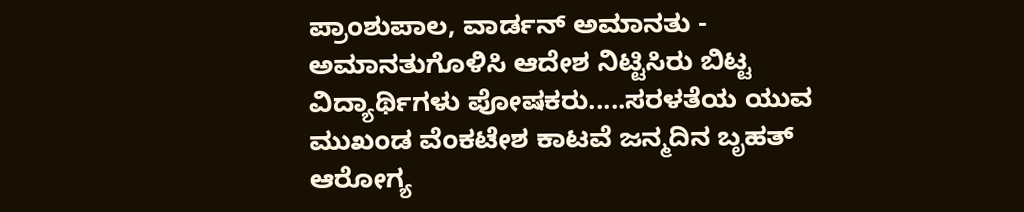ಪ್ರಾಂಶುಪಾಲ, ವಾರ್ಡನ್ ಅಮಾನತು - ಅಮಾನತುಗೊಳಿಸಿ ಆದೇಶ ನಿಟ್ಟಿಸಿರು ಬಿಟ್ಟ ವಿದ್ಯಾರ್ಥಿಗಳು ಪೋಷಕರು.....ಸರಳತೆಯ ಯುವ ಮುಖಂಡ ವೆಂಕಟೇಶ ಕಾಟವೆ ಜನ್ಮದಿನ ಬೃಹತ್ ಆರೋಗ್ಯ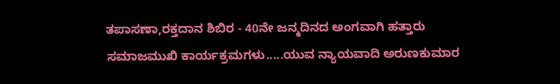ತಪಾಸಣಾ,ರಕ್ತದಾನ ಶಿಬಿರ - 40ನೇ ಜನ್ಮದಿನದ ಅಂಗವಾಗಿ ಹತ್ತಾರು ಸಮಾಜಮುಖಿ ಕಾರ್ಯಕ್ರಮಗಳು.....ಯುವ ನ್ಯಾಯವಾದಿ ಅರುಣಕುಮಾರ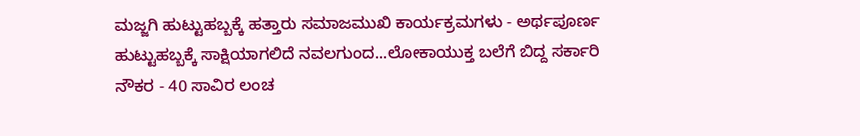ಮಜ್ಜಗಿ ಹುಟ್ಟುಹಬ್ಬಕ್ಕೆ ಹತ್ತಾರು ಸಮಾಜಮುಖಿ ಕಾರ್ಯಕ್ರಮಗಳು - ಅರ್ಥಪೂರ್ಣ ಹುಟ್ಟುಹಬ್ಬಕ್ಕೆ ಸಾಕ್ಷಿಯಾಗಲಿದೆ ನವಲಗುಂದ...ಲೋಕಾಯುಕ್ತ ಬಲೆಗೆ ಬಿದ್ದ ಸರ್ಕಾರಿ ನೌಕರ - 40 ಸಾವಿರ ಲಂಚ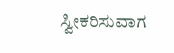ಸ್ವೀಕರಿಸುವಾಗ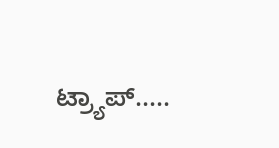ಟ್ರ್ಯಾಪ್.....